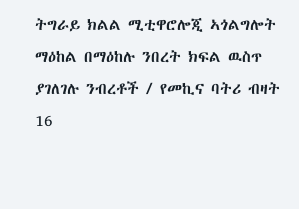ትግራይ ክልል ሚቲዋሮሎጂ ኣጎልግሎት ማዕከል በማዕከሉ ንበረት ክፍል ዉስጥ ያገለገሉ ንብረቶች / የመኪና ባትሪ ብዛት 16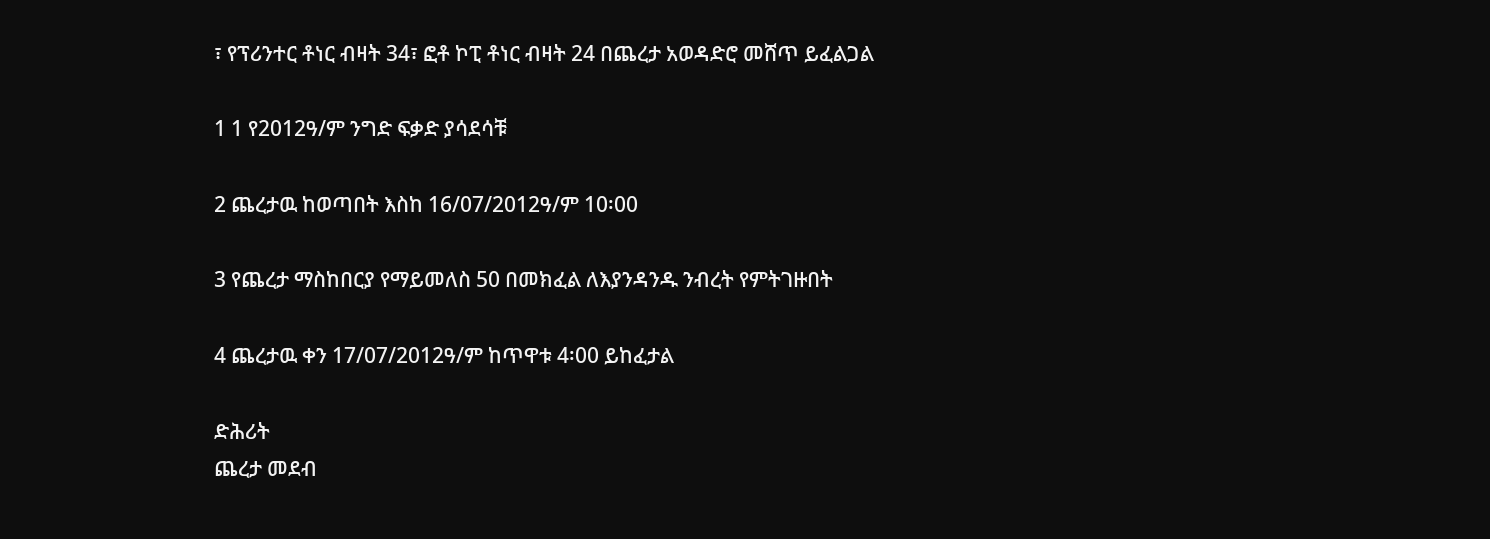፣ የፕሪንተር ቶነር ብዛት 34፣ ፎቶ ኮፒ ቶነር ብዛት 24 በጨረታ አወዳድሮ መሸጥ ይፈልጋል

1 1 የ2012ዓ/ም ንግድ ፍቃድ ያሳደሳቹ

2 ጨረታዉ ከወጣበት እስከ 16/07/2012ዓ/ም 10፡00

3 የጨረታ ማስከበርያ የማይመለስ 50 በመክፈል ለእያንዳንዱ ንብረት የምትገዙበት

4 ጨረታዉ ቀን 17/07/2012ዓ/ም ከጥዋቱ 4፡00 ይከፈታል

ድሕሪት
ጨረታ መደብ